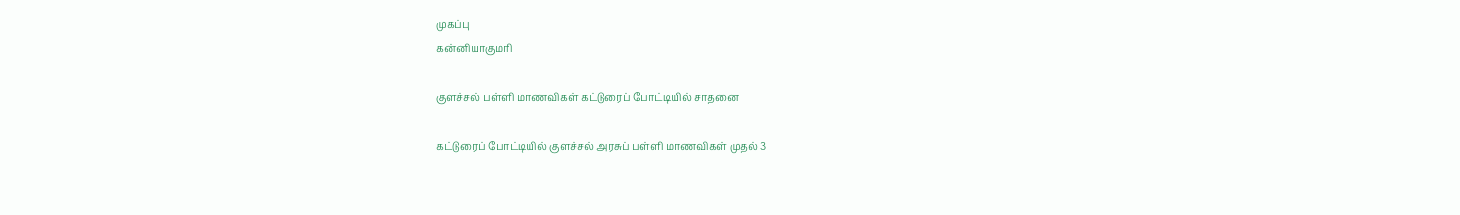முகப்பு
கன்னியாகுமரி

குளச்சல் பள்ளி மாணவிகள் கட்டுரைப் போட்டியில் சாதனை

கட்டுரைப் போட்டியில் குளச்சல் அரசுப் பள்ளி மாணவிகள் முதல் 3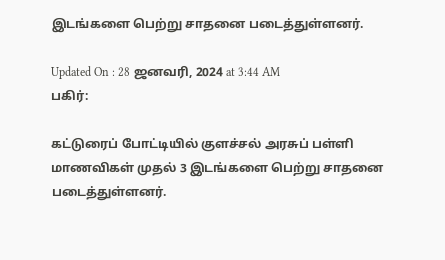இடங்களை பெற்று சாதனை படைத்துள்ளனர்.

Updated On : 28 ஜனவரி, 2024 at 3:44 AM
பகிர்:

கட்டுரைப் போட்டியில் குளச்சல் அரசுப் பள்ளி மாணவிகள் முதல் 3 இடங்களை பெற்று சாதனை படைத்துள்ளனர்.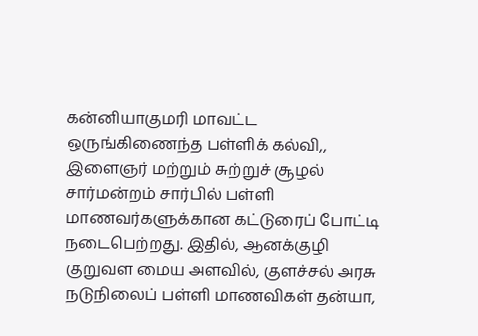கன்னியாகுமரி மாவட்ட ஒருங்கிணைந்த பள்ளிக் கல்வி,, இளைஞர் மற்றும் சுற்றுச் சூழல் சார்மன்றம் சார்பில் பள்ளி மாணவர்களுக்கான கட்டுரைப் போட்டி நடைபெற்றது. இதில், ஆனக்குழி குறுவள மைய அளவில், குளச்சல் அரசு நடுநிலைப் பள்ளி மாணவிகள் தன்யா,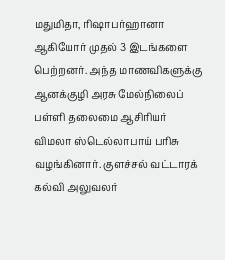மதுமிதா, ரிஷாபர்ஹானா ஆகியோர் முதல் 3 இடங்களை பெற்றனர். அந்த மாணவிகளுக்கு ஆனக்குழி அரசு மேல்நிலைப் பள்ளி தலைமை ஆசிரியர் விமலா ஸ்டெல்லாபாய் பரிசு வழங்கினார். குளச்சல் வட்டாரக் கல்வி அலுவலர்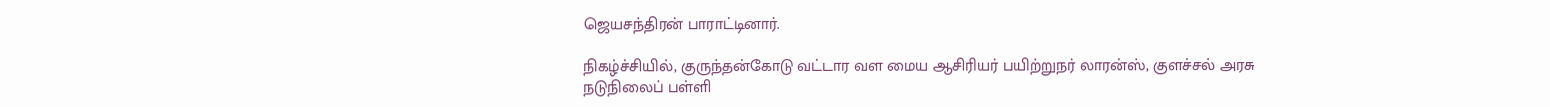ஜெயசந்திரன் பாராட்டினார்.

நிகழ்ச்சியில், குருந்தன்கோடு வட்டார வள மைய ஆசிரியர் பயிற்றுநர் லாரன்ஸ், குளச்சல் அரசு நடுநிலைப் பள்ளி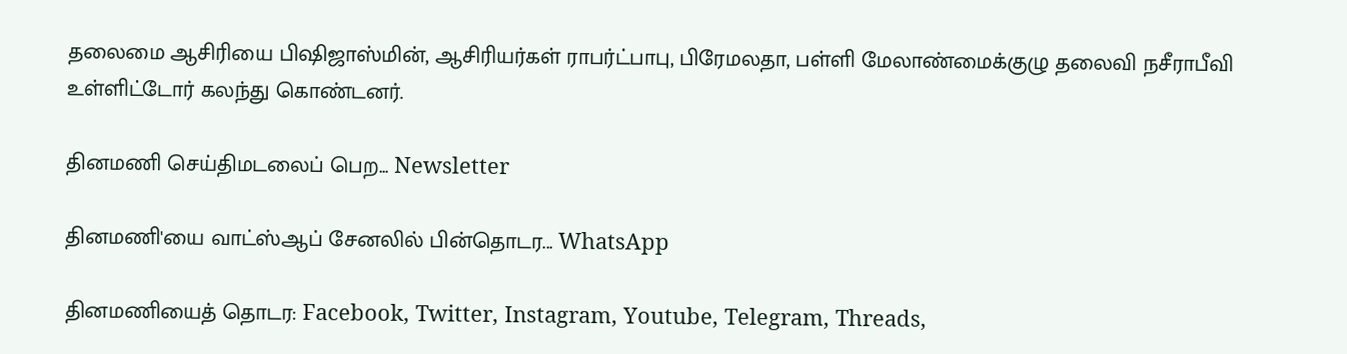தலைமை ஆசிரியை பிஷிஜாஸ்மின், ஆசிரியர்கள் ராபர்ட்பாபு, பிரேமலதா, பள்ளி மேலாண்மைக்குழு தலைவி நசீராபீவி உள்ளிட்டோர் கலந்து கொண்டனர்.

தினமணி செய்திமடலைப் பெற... Newsletter

தினமணி'யை வாட்ஸ்ஆப் சேனலில் பின்தொடர... WhatsApp

தினமணியைத் தொடர: Facebook, Twitter, Instagram, Youtube, Telegram, Threads,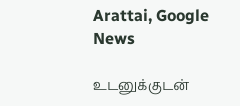Arattai, Google News

உடனுக்குடன்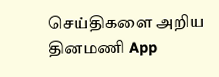செய்திகளை அறிய தினமணி App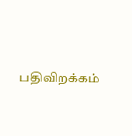பதிவிறக்கம்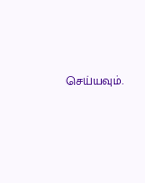செய்யவும்.